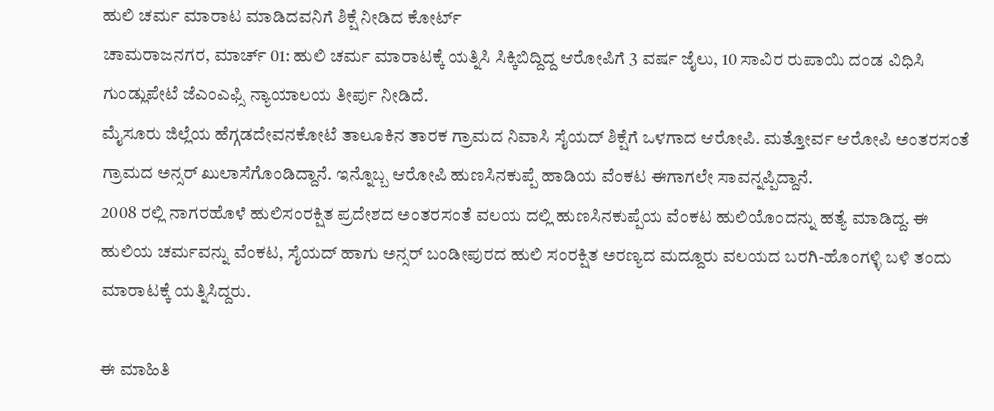ಹುಲಿ ಚರ್ಮ ಮಾರಾಟ ಮಾಡಿದವನಿಗೆ ಶಿಕ್ಷೆ ನೀಡಿದ ಕೋರ್ಟ್
ಚಾಮರಾಜನಗರ, ಮಾರ್ಚ್ 01: ಹುಲಿ ಚರ್ಮ ಮಾರಾಟಕ್ಕೆ ಯತ್ನಿಸಿ ಸಿಕ್ಕಿಬಿದ್ದಿದ್ದ ಆರೋಪಿಗೆ 3 ವರ್ಷ ಜೈಲು, 10 ಸಾವಿರ ರುಪಾಯಿ ದಂಡ ವಿಧಿಸಿ ಗುಂಡ್ಲುಪೇಟೆ ಜೆಎಂಎಫ್ಸಿ ನ್ಯಾಯಾಲಯ ತೀರ್ಪು ನೀಡಿದೆ.
ಮೈಸೂರು ಜಿಲ್ಲೆಯ ಹೆಗ್ಗಡದೇವನಕೋಟೆ ತಾಲೂಕಿನ ತಾರಕ ಗ್ರಾಮದ ನಿವಾಸಿ ಸೈಯದ್ ಶಿಕ್ಷೆಗೆ ಒಳಗಾದ ಆರೋಪಿ. ಮತ್ತೋರ್ವ ಆರೋಪಿ ಅಂತರಸಂತೆ ಗ್ರಾಮದ ಅನ್ಸರ್ ಖುಲಾಸೆಗೊಂಡಿದ್ದಾನೆ. ಇನ್ನೊಬ್ಬ ಆರೋಪಿ ಹುಣಸಿನಕುಪ್ಪೆ ಹಾಡಿಯ ವೆಂಕಟ ಈಗಾಗಲೇ ಸಾವನ್ನಪ್ಪಿದ್ದಾನೆ.
2008 ರಲ್ಲಿ ನಾಗರಹೊಳೆ ಹುಲಿಸಂರಕ್ಷಿತ ಪ್ರದೇಶದ ಅಂತರಸಂತೆ ವಲಯ ದಲ್ಲಿ ಹುಣಸಿನಕುಪ್ಪೆಯ ವೆಂಕಟ ಹುಲಿಯೊಂದನ್ನು ಹತ್ಯೆ ಮಾಡಿದ್ದ. ಈ ಹುಲಿಯ ಚರ್ಮವನ್ನು ವೆಂಕಟ, ಸೈಯದ್ ಹಾಗು ಅನ್ಸರ್ ಬಂಡೀಪುರದ ಹುಲಿ ಸಂರಕ್ಷಿತ ಅರಣ್ಯದ ಮದ್ದೂರು ವಲಯದ ಬರಗಿ-ಹೊಂಗಳ್ಳಿ ಬಳಿ ತಂದು ಮಾರಾಟಕ್ಕೆ ಯತ್ನಿಸಿದ್ದರು.

ಈ ಮಾಹಿತಿ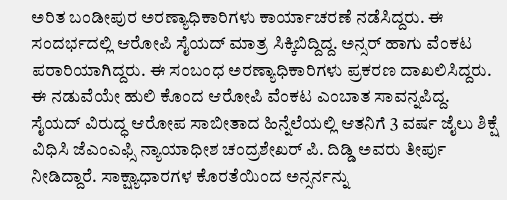ಅರಿತ ಬಂಡೀಪುರ ಅರಣ್ಯಾಧಿಕಾರಿಗಳು ಕಾರ್ಯಾಚರಣೆ ನಡೆಸಿದ್ದರು. ಈ ಸಂದರ್ಭದಲ್ಲಿ ಆರೋಪಿ ಸೈಯದ್ ಮಾತ್ರ ಸಿಕ್ಕಿಬಿದ್ದಿದ್ದ. ಅನ್ಸರ್ ಹಾಗು ವೆಂಕಟ ಪರಾರಿಯಾಗಿದ್ದರು. ಈ ಸಂಬಂಧ ಅರಣ್ಯಾಧಿಕಾರಿಗಳು ಪ್ರಕರಣ ದಾಖಲಿಸಿದ್ದರು. ಈ ನಡುವೆಯೇ ಹುಲಿ ಕೊಂದ ಆರೋಪಿ ವೆಂಕಟ ಎಂಬಾತ ಸಾವನ್ನಪಿದ್ದ.
ಸೈಯದ್ ವಿರುದ್ಧ ಆರೋಪ ಸಾಬೀತಾದ ಹಿನ್ನೆಲೆಯಲ್ಲಿ ಆತನಿಗೆ 3 ವರ್ಷ ಜೈಲು ಶಿಕ್ಷೆ ವಿಧಿಸಿ ಜೆಎಂಎಫ್ಸಿ ನ್ಯಾಯಾಧೀಶ ಚಂದ್ರಶೇಖರ್ ಪಿ. ದಿಡ್ಡಿ ಅವರು ತೀರ್ಪು ನೀಡಿದ್ದಾರೆ. ಸಾಕ್ಷ್ಯಾಧಾರಗಳ ಕೊರತೆಯಿಂದ ಅನ್ಸರ್ನನ್ನು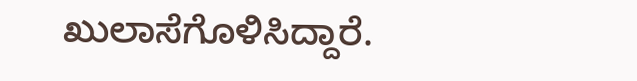ಖುಲಾಸೆಗೊಳಿಸಿದ್ದಾರೆ.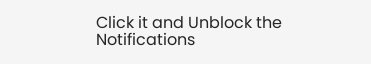Click it and Unblock the Notifications